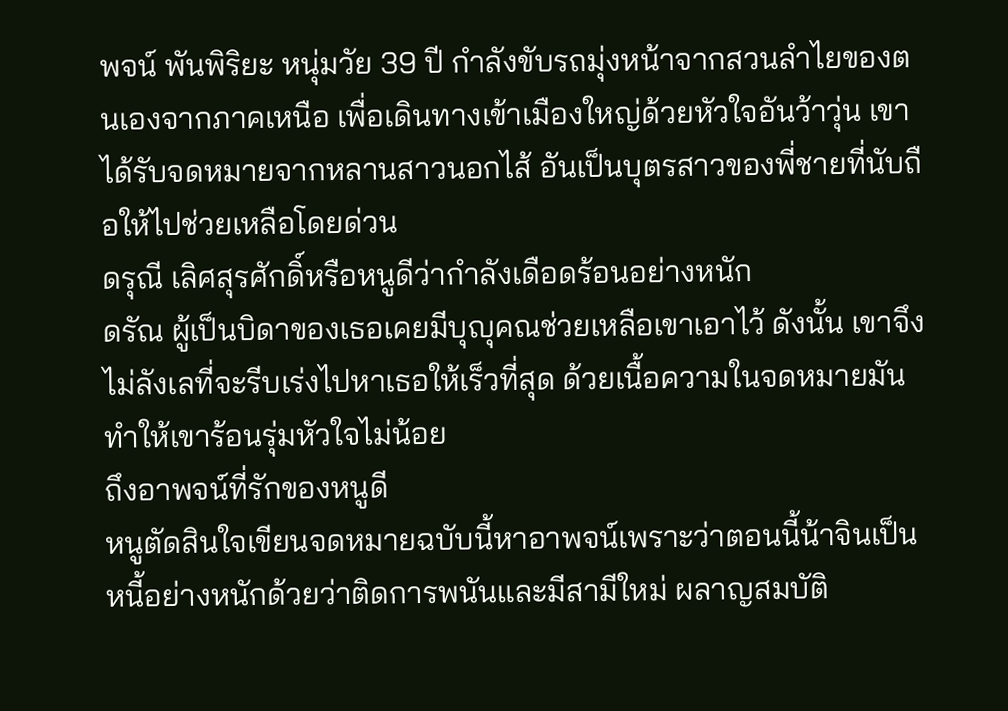พจน์ พันพิริยะ หนุ่มวัย 39 ปี กำลังขับรถมุ่งหน้าจากสวนลำไยของตนเองจากภาคเหนือ เพื่อเดินทางเข้าเมืองใหญ่ด้วยหัวใจอันว้าวุ่น เขาได้รับจดหมายจากหลานสาวนอกไส้ อันเป็นบุตรสาวของพี่ชายที่นับถือให้ไปช่วยเหลือโดยด่วน
ดรุณี เลิศสุรศักดิ์หรือหนูดีว่ากำลังเดือดร้อนอย่างหนัก
ดรัณ ผู้เป็นบิดาของเธอเคยมีบุญุคณช่วยเหลือเขาเอาไว้ ดังนั้น เขาจึงไม่ลังเลที่จะรีบเร่งไปหาเธอให้เร็วที่สุด ด้วยเนื้อความในจดหมายมันทำให้เขาร้อนรุ่มหัวใจไม่น้อย
ถึงอาพจน์ที่รักของหนูดี
หนูตัดสินใจเขียนจดหมายฉบับนี้หาอาพจน์เพราะว่าตอนนี้น้าจินเป็นหนี้อย่างหนักด้วยว่าติดการพนันและมีสามีใหม่ ผลาญสมบัติ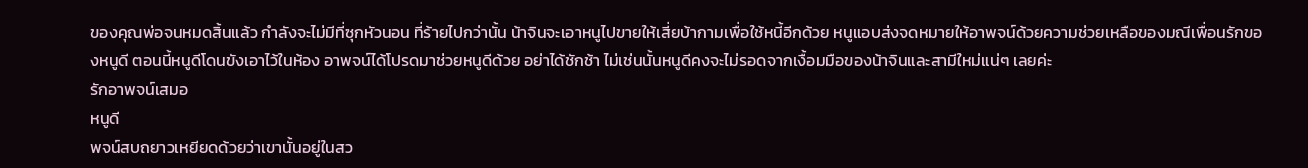ของคุณพ่อจนหมดสิ้นแล้ว กำลังจะไม่มีที่ซุกหัวนอน ที่ร้ายไปกว่านั้น น้าจินจะเอาหนูไปขายให้เสี่ยบ้ากามเพื่อใช้หนี้อีกด้วย หนูแอบส่งจดหมายให้อาพจน์ด้วยความช่วยเหลือของมณีเพื่อนรักของหนูดี ตอนนี้หนูดีโดนขังเอาไว้ในห้อง อาพจน์ได้โปรดมาช่วยหนูดีด้วย อย่าได้ชักช้า ไม่เช่นนั้นหนูดีคงจะไม่รอดจากเงื้อมมือของน้าจินและสามีใหม่แน่ๆ เลยค่ะ
รักอาพจน์เสมอ
หนูดี
พจน์สบถยาวเหยียดด้วยว่าเขานั้นอยู่ในสว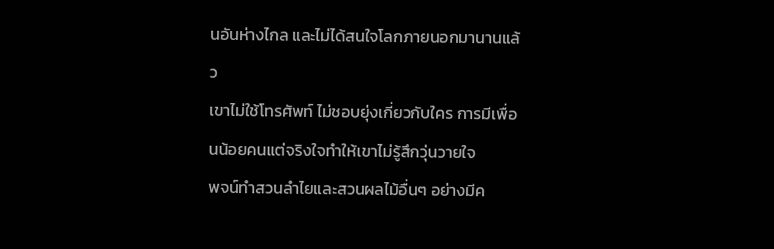นอันห่างไกล และไม่ได้สนใจโลกภายนอกมานานแล้ว
เขาไม่ใช้โทรศัพท์ ไม่ชอบยุ่งเกี่ยวกับใคร การมีเพื่อนน้อยคนแต่จริงใจทำให้เขาไม่รู้สึกวุ่นวายใจ
พจน์ทำสวนลำไยและสวนผลไม้อื่นๆ อย่างมีค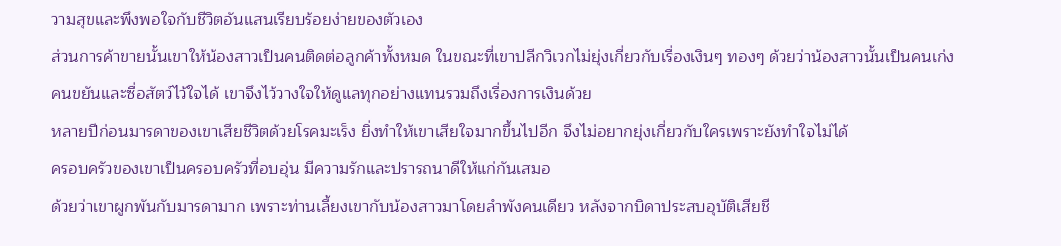วามสุขและพึงพอใจกับชีวิตอันแสนเรียบร้อยง่ายของตัวเอง
ส่วนการค้าขายนั้นเขาให้น้องสาวเป็นคนติดต่อลูกค้าทั้งหมด ในขณะที่เขาปลีกวิเวกไม่ยุ่งเกี่ยวกับเรื่องเงินๆ ทองๆ ด้วยว่าน้องสาวนั้นเป็นคนเก่งคนขยันและซื่อสัตว์ไว้ใจได้ เขาจึงไว้วางใจให้ดูแลทุกอย่างแทนรวมถึงเรื่องการเงินด้วย
หลายปีก่อนมารดาของเขาเสียชีวิตด้วยโรคมะเร็ง ยิ่งทำให้เขาเสียใจมากขึ้นไปอีก จึงไม่อยากยุ่งเกี่ยวกับใครเพราะยังทำใจไม่ได้
ครอบครัวของเขาเป็นครอบครัวที่อบอุ่น มีความรักและปรารถนาดีให้แก่กันเสมอ
ด้วยว่าเขาผูกพันกับมารดามาก เพราะท่านเลี้ยงเขากับน้องสาวมาโดยลำพังคนเดียว หลังจากบิดาประสบอุบัติเสียชี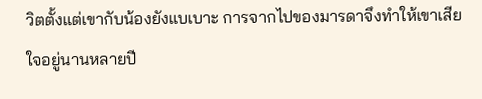วิตตั้งแต่เขากับน้องยังแบเบาะ การจากไปของมารดาจึงทำให้เขาเสียใจอยู่นานหลายปี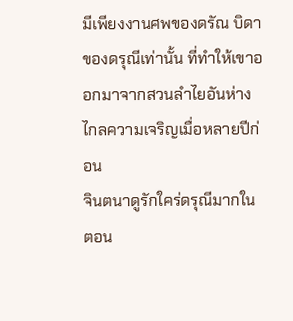มีเพียงงานศพของดรัณ บิดาของดรุณีเท่านั้น ที่ทำให้เขาออกมาจากสวนลำไยอันห่างไกลความเจริญเมื่อหลายปีก่อน
จินตนาดูรักใคร่ดรุณีมากในตอน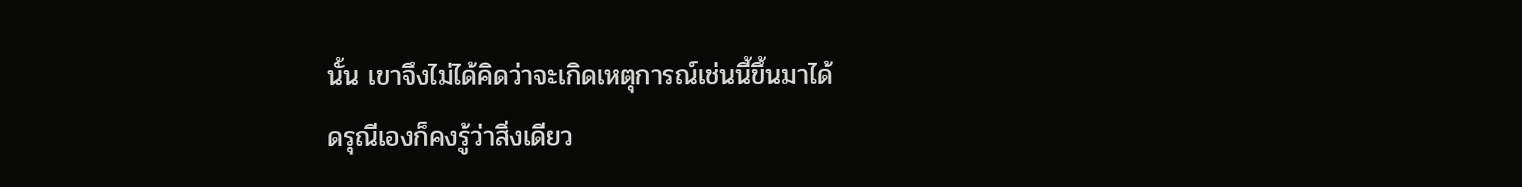นั้น เขาจึงไม่ได้คิดว่าจะเกิดเหตุการณ์เช่นนี้ขึ้นมาได้
ดรุณีเองก็คงรู้ว่าสิ่งเดียว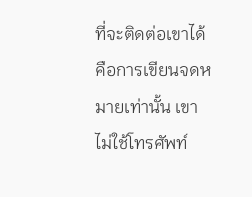ที่จะติดต่อเขาได้คือการเขียนจดหมายเท่านั้น เขาไม่ใช้โทรศัพท์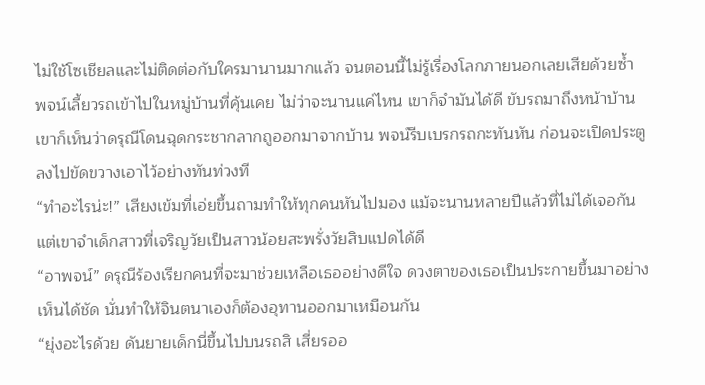ไม่ใช้โซเชียลและไม่ติดต่อกับใครมานานมากแล้ว จนตอนนี้ไม่รู้เรื่องโลกภายนอกเลยเสียด้วยซ้ำ
พจน์เลี้ยวรถเข้าไปในหมู่บ้านที่คุ้นเคย ไม่ว่าจะนานแค่ไหน เขาก็จำมันได้ดี ขับรถมาถึงหน้าบ้านเขาก็เห็นว่าดรุณีโดนฉุดกระชากลากถูออกมาจากบ้าน พจน์รีบเบรกรถกะทันหัน ก่อนจะเปิดประตูลงไปขัดขวางเอาไว้อย่างทันท่วงที
“ทำอะไรน่ะ!” เสียงเข้มที่เอ่ยขึ้นถามทำให้ทุกคนหันไปมอง แม้จะนานหลายปีแล้วที่ไม่ได้เจอกัน แต่เขาจำเด็กสาวที่เจริญวัยเป็นสาวน้อยสะพรั่งวัยสิบแปดได้ดี
“อาพจน์” ดรุณีร้องเรียกคนที่จะมาช่วยเหลือเธออย่างดีใจ ดวงตาของเธอเป็นประกายขึ้นมาอย่างเห็นได้ชัด นั่นทำให้จินตนาเองก็ต้องอุทานออกมาเหมือนกัน
“ยุ่งอะไรด้วย ดันยายเด็กนี่ขึ้นไปบนรถสิ เสี่ยรออ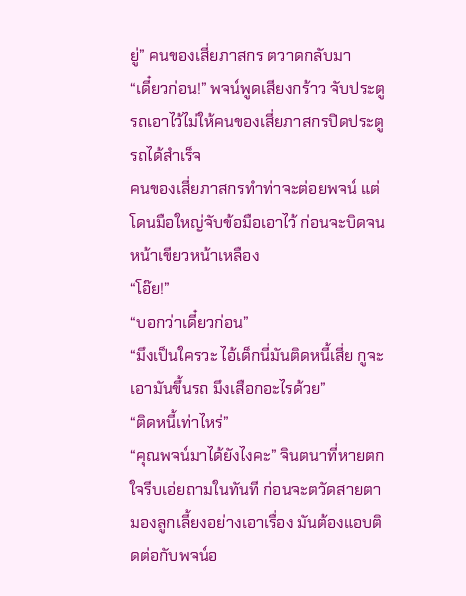ยู่” คนของเสี่ยภาสกร ตวาดกลับมา
“เดี๋ยวก่อน!” พจน์พูดเสียงกร้าว จับประตูรถเอาไว้ไม่ให้คนของเสี่ยภาสกรปิดประตูรถได้สำเร็จ
คนของเสี่ยภาสกรทำท่าจะต่อยพจน์ แต่โดนมือใหญ่จับข้อมือเอาไว้ ก่อนจะบิดจนหน้าเขียวหน้าเหลือง
“โอ๊ย!”
“บอกว่าเดี๋ยวก่อน”
“มึงเป็นใครวะ ไอ้เด็กนี่มันติดหนี้เสี่ย กูจะเอามันขึ้นรถ มึงเสือกอะไรด้วย”
“ติดหนี้เท่าไหร่”
“คุณพจน์มาได้ยังไงคะ” จินตนาที่หายตกใจรีบเอ่ยถามในทันที ก่อนจะตวัดสายตามองลูกเลี้ยงอย่างเอาเรื่อง มันต้องแอบติดต่อกับพจน์อ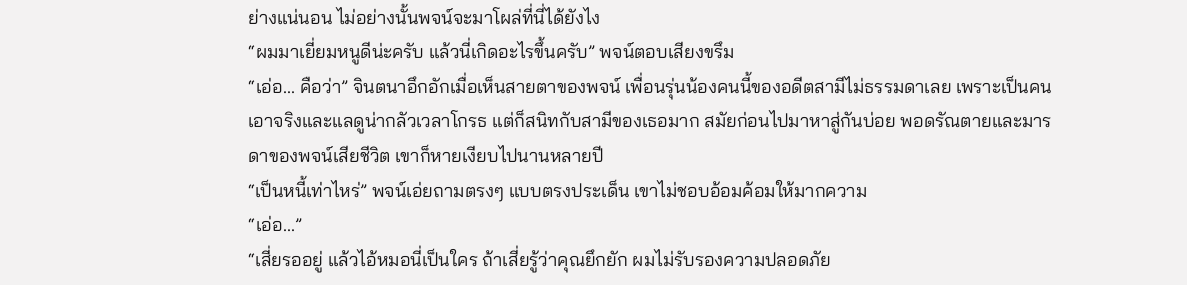ย่างแน่นอน ไม่อย่างนั้นพจน์จะมาโผล่ที่นี่ได้ยังไง
“ผมมาเยี่ยมหนูดีน่ะครับ แล้วนี่เกิดอะไรขึ้นครับ” พจน์ตอบเสียงขรึม
“เอ่อ... คือว่า” จินตนาอึกอักเมื่อเห็นสายตาของพจน์ เพื่อนรุ่นน้องคนนี้ของอดีตสามีไม่ธรรมดาเลย เพราะเป็นคนเอาจริงและแลดูน่ากลัวเวลาโกรธ แต่ก็สนิทกับสามีของเธอมาก สมัยก่อนไปมาหาสู่กันบ่อย พอดรัณตายและมารดาของพจน์เสียชีวิต เขาก็หายเงียบไปนานหลายปี
“เป็นหนี้เท่าไหร่” พจน์เอ่ยถามตรงๆ แบบตรงประเด็น เขาไม่ชอบอ้อมค้อมให้มากความ
“เอ่อ...”
“เสี่ยรออยู่ แล้วไอ้หมอนี่เป็นใคร ถ้าเสี่ยรู้ว่าคุณยึกยัก ผมไม่รับรองความปลอดภัย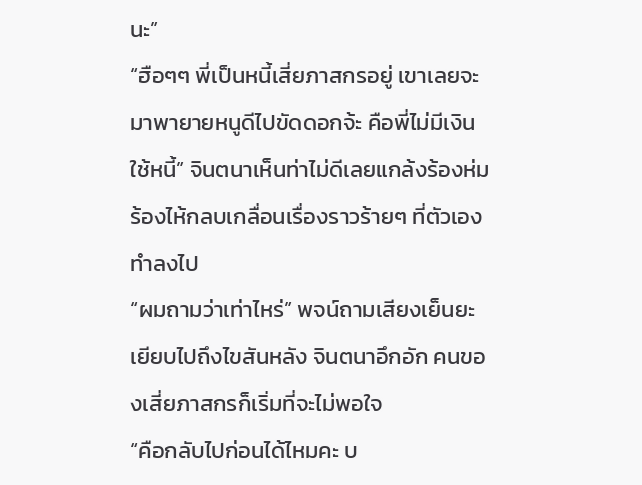นะ”
“ฮือๆๆ พี่เป็นหนี้เสี่ยภาสกรอยู่ เขาเลยจะมาพายายหนูดีไปขัดดอกจ้ะ คือพี่ไม่มีเงินใช้หนี้” จินตนาเห็นท่าไม่ดีเลยแกล้งร้องห่มร้องไห้กลบเกลื่อนเรื่องราวร้ายๆ ที่ตัวเองทำลงไป
“ผมถามว่าเท่าไหร่” พจน์ถามเสียงเย็นยะเยียบไปถึงไขสันหลัง จินตนาอึกอัก คนของเสี่ยภาสกรก็เริ่มที่จะไม่พอใจ
“คือกลับไปก่อนได้ไหมคะ บ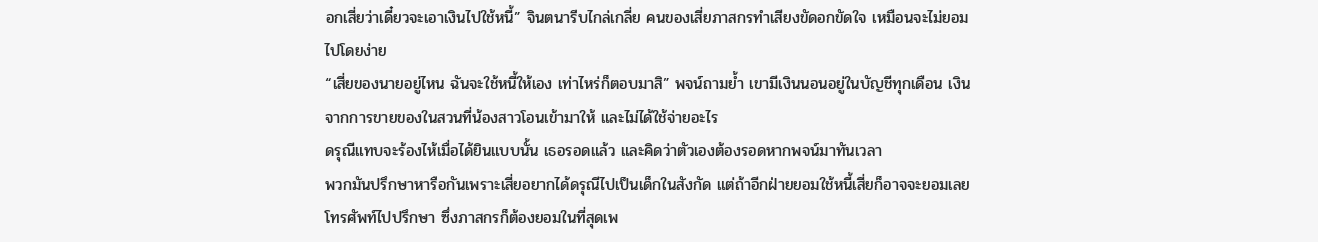อกเสี่ยว่าเดี๋ยวจะเอาเงินไปใช้หนี้” จินตนารีบไกล่เกลี่ย คนของเสี่ยภาสกรทำเสียงขัดอกขัดใจ เหมือนจะไม่ยอมไปโดยง่าย
“เสี่ยของนายอยู่ไหน ฉันจะใช้หนี้ให้เอง เท่าไหร่ก็ตอบมาสิ” พจน์ถามย้ำ เขามีเงินนอนอยู่ในบัญชีทุกเดือน เงินจากการขายของในสวนที่น้องสาวโอนเข้ามาให้ และไม่ได้ใช้จ่ายอะไร
ดรุณีแทบจะร้องไห้เมื่อได้ยินแบบนั้น เธอรอดแล้ว และคิดว่าตัวเองต้องรอดหากพจน์มาทันเวลา
พวกมันปรึกษาหารือกันเพราะเสี่ยอยากได้ดรุณีไปเป็นเด็กในสังกัด แต่ถ้าอีกฝ่ายยอมใช้หนี้เสี่ยก็อาจจะยอมเลยโทรศัพท์ไปปรึกษา ซึ่งภาสกรก็ต้องยอมในที่สุดเพ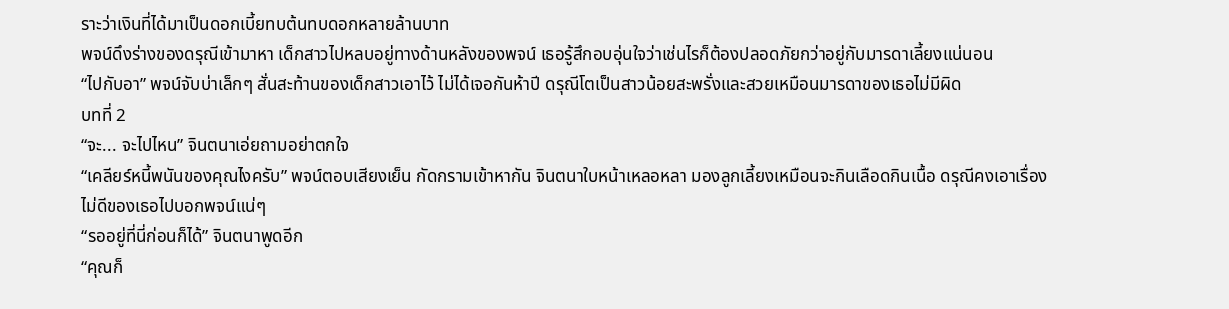ราะว่าเงินที่ได้มาเป็นดอกเบี้ยทบต้นทบดอกหลายล้านบาท
พจน์ดึงร่างของดรุณีเข้ามาหา เด็กสาวไปหลบอยู่ทางด้านหลังของพจน์ เธอรู้สึกอบอุ่นใจว่าเช่นไรก็ต้องปลอดภัยกว่าอยู่กับมารดาเลี้ยงแน่นอน
“ไปกับอา” พจน์จับบ่าเล็กๆ สั่นสะท้านของเด็กสาวเอาไว้ ไม่ได้เจอกันห้าปี ดรุณีโตเป็นสาวน้อยสะพรั่งและสวยเหมือนมารดาของเธอไม่มีผิด
บทที่ 2
“จะ... จะไปไหน” จินตนาเอ่ยถามอย่าตกใจ
“เคลียร์หนี้พนันของคุณไงครับ” พจน์ตอบเสียงเย็น กัดกรามเข้าหากัน จินตนาใบหน้าเหลอหลา มองลูกเลี้ยงเหมือนจะกินเลือดกินเนื้อ ดรุณีคงเอาเรื่องไม่ดีของเธอไปบอกพจน์แน่ๆ
“รออยู่ที่นี่ก่อนก็ได้” จินตนาพูดอีก
“คุณก็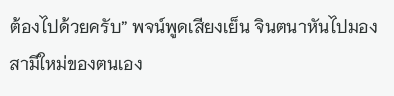ต้องไปด้วยครับ” พจน์พูดเสียงเย็น จินตนาหันไปมองสามีใหม่ของตนเอง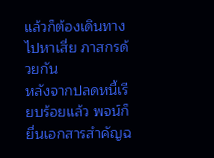แล้วก็ต้องเดินทางไปหาเสี่ย ภาสกรด้วยกัน
หลังจากปลดหนี้เรียบร้อยแล้ว พจน์ก็ยื่นเอกสารสำคัญฉ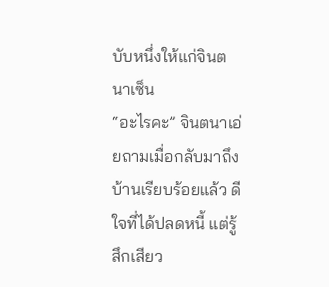บับหนึ่งให้แก่จินตนาเซ็น
“อะไรคะ” จินตนาเอ่ยถามเมื่อกลับมาถึงบ้านเรียบร้อยแล้ว ดีใจที่ได้ปลดหนี้ แต่รู้สึกเสียว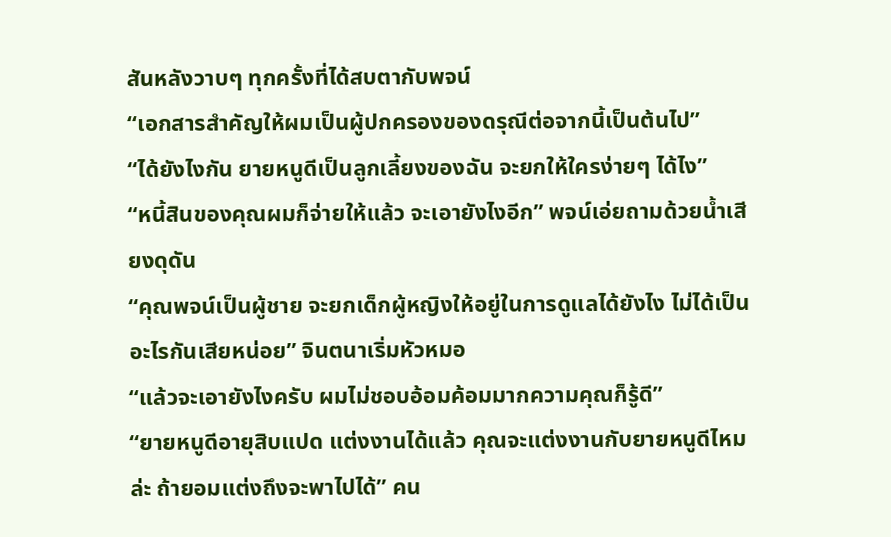สันหลังวาบๆ ทุกครั้งที่ได้สบตากับพจน์
“เอกสารสำคัญให้ผมเป็นผู้ปกครองของดรุณีต่อจากนี้เป็นต้นไป”
“ได้ยังไงกัน ยายหนูดีเป็นลูกเลี้ยงของฉัน จะยกให้ใครง่ายๆ ได้ไง”
“หนี้สินของคุณผมก็จ่ายให้แล้ว จะเอายังไงอีก” พจน์เอ่ยถามด้วยน้ำเสียงดุดัน
“คุณพจน์เป็นผู้ชาย จะยกเด็กผู้หญิงให้อยู่ในการดูแลได้ยังไง ไม่ได้เป็นอะไรกันเสียหน่อย” จินตนาเริ่มหัวหมอ
“แล้วจะเอายังไงครับ ผมไม่ชอบอ้อมค้อมมากความคุณก็รู้ดี”
“ยายหนูดีอายุสิบแปด แต่งงานได้แล้ว คุณจะแต่งงานกับยายหนูดีไหมล่ะ ถ้ายอมแต่งถึงจะพาไปได้” คน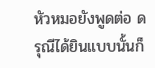หัวหมอยังพูดต่อ ดรุณีได้ยินแบบนั้นก็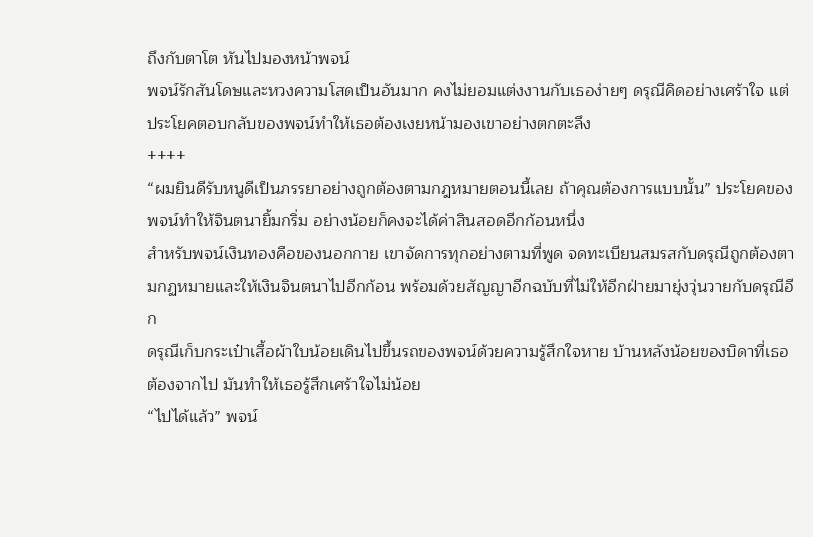ถึงกับตาโต หันไปมองหน้าพจน์
พจน์รักสันโดษและหวงความโสดเป็นอันมาก คงไม่ยอมแต่งงานกับเธอง่ายๆ ดรุณีคิดอย่างเศร้าใจ แต่ประโยคตอบกลับของพจน์ทำให้เธอต้องเงยหน้ามองเขาอย่างตกตะลึง
++++
“ผมยินดีรับหนูดีเป็นภรรยาอย่างถูกต้องตามกฎหมายตอนนี้เลย ถ้าคุณต้องการแบบนั้น” ประโยคของพจน์ทำให้จินตนายิ้มกริ่ม อย่างน้อยก็คงจะได้ค่าสินสอดอีกก้อนหนึ่ง
สำหรับพจน์เงินทองคือของนอกกาย เขาจัดการทุกอย่างตามที่พูด จดทะเบียนสมรสกับดรุณีถูกต้องตามกฏหมายและให้เงินจินตนาไปอีกก้อน พร้อมด้วยสัญญาอีกฉบับที่ไม่ให้อีกฝ่ายมายุ่งวุ่นวายกับดรุณีอีก
ดรุณีเก็บกระเป๋าเสื้อผ้าใบน้อยเดินไปขึ้นรถของพจน์ด้วยความรู้สึกใจหาย บ้านหลังน้อยของบิดาที่เธอต้องจากไป มันทำให้เธอรู้สึกเศร้าใจไม่น้อย
“ไปได้แล้ว” พจน์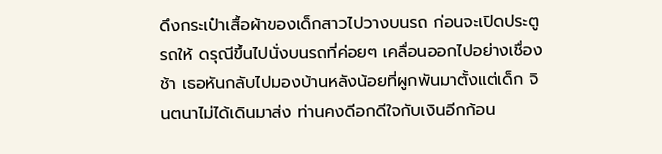ดึงกระเป๋าเสื้อผ้าของเด็กสาวไปวางบนรถ ก่อนจะเปิดประตูรถให้ ดรุณีขึ้นไปนั่งบนรถที่ค่อยๆ เคลื่อนออกไปอย่างเชื่องช้า เธอหันกลับไปมองบ้านหลังน้อยที่ผูกพันมาตั้งแต่เด็ก จินตนาไม่ได้เดินมาส่ง ท่านคงดีอกดีใจกับเงินอีกก้อน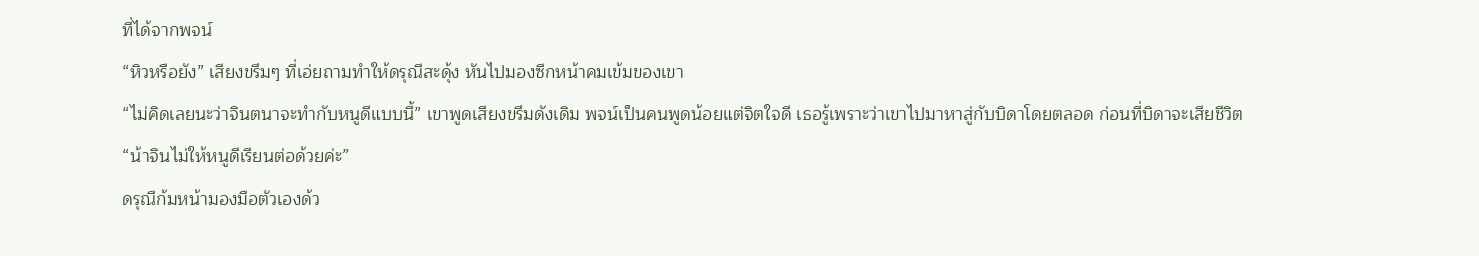ที่ได้จากพจน์
“หิวหรือยัง” เสียงขรึมๆ ที่เอ่ยถามทำให้ดรุณีสะดุ้ง หันไปมองซีกหน้าคมเข้มของเขา
“ไม่คิดเลยนะว่าจินตนาจะทำกับหนูดีแบบนี้” เขาพูดเสียงขรึมดังเดิม พจน์เป็นคนพูดน้อยแต่จิตใจดี เธอรู้เพราะว่าเขาไปมาหาสู่กับบิดาโดยตลอด ก่อนที่บิดาจะเสียชีวิต
“น้าจินไม่ให้หนูดีเรียนต่อด้วยค่ะ”
ดรุณีก้มหน้ามองมือตัวเองด้ว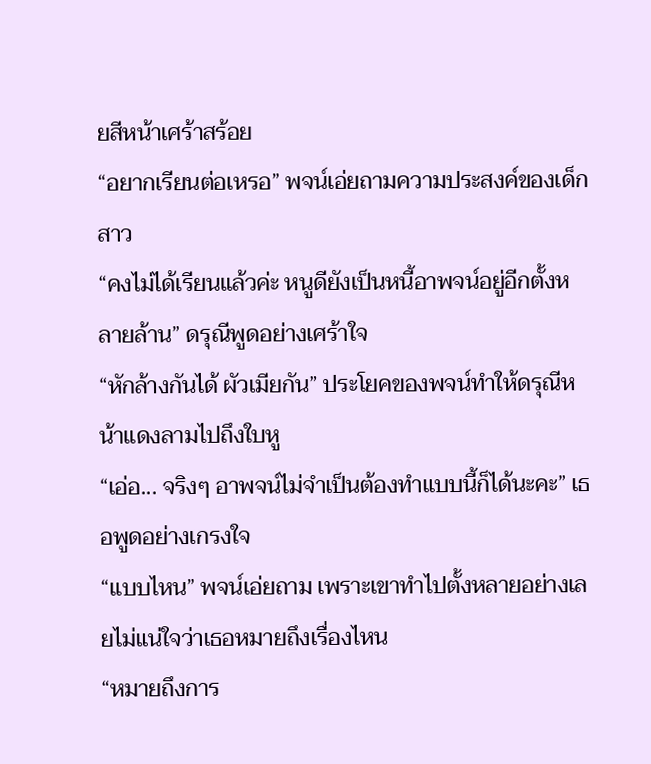ยสีหน้าเศร้าสร้อย
“อยากเรียนต่อเหรอ” พจน์เอ่ยถามความประสงค์ของเด็กสาว
“คงไม่ได้เรียนแล้วค่ะ หนูดียังเป็นหนี้อาพจน์อยู่อีกตั้งหลายล้าน” ดรุณีพูดอย่างเศร้าใจ
“หักล้างกันได้ ผัวเมียกัน” ประโยคของพจน์ทำให้ดรุณีหน้าแดงลามไปถึงใบหู
“เอ่อ... จริงๆ อาพจน์ไม่จำเป็นต้องทำแบบนี้ก็ได้นะคะ” เธอพูดอย่างเกรงใจ
“แบบไหน” พจน์เอ่ยถาม เพราะเขาทำไปตั้งหลายอย่างเลยไม่แน่ใจว่าเธอหมายถึงเรื่องไหน
“หมายถึงการ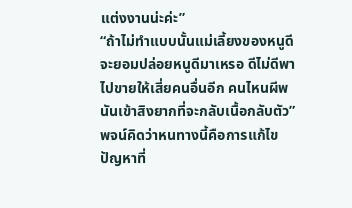แต่งงานน่ะค่ะ”
“ถ้าไม่ทำแบบนั้นแม่เลี้ยงของหนูดีจะยอมปล่อยหนูดีมาเหรอ ดีไม่ดีพาไปขายให้เสี่ยคนอื่นอีก คนไหนผีพนันเข้าสิงยากที่จะกลับเนื้อกลับตัว” พจน์คิดว่าหนทางนี้คือการแก้ไขปัญหาที่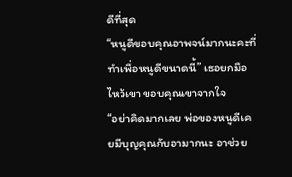ดีที่สุด
“หนูดีขอบคุณอาพจน์มากนะคะที่ทำเพื่อหนูดีขนาดนี้” เธอยกมือไหว้เขา ขอบคุณเขาจากใจ
“อย่าคิดมากเลย พ่อของหนูดีเคยมีบุญคุณกับอามากนะ อาช่วย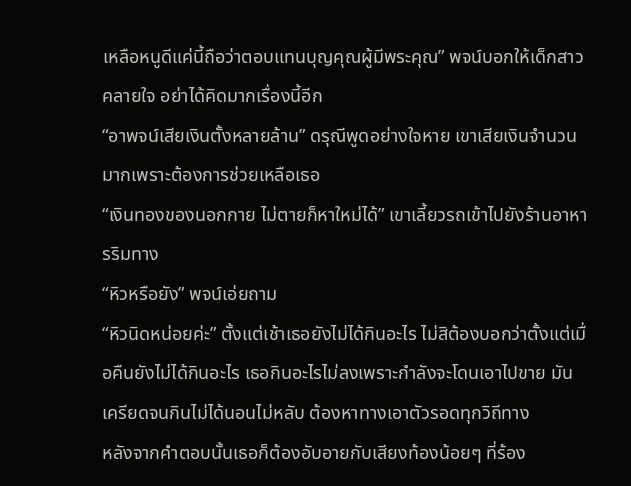เหลือหนูดีแค่นี้ถือว่าตอบแทนบุญคุณผู้มีพระคุณ” พจน์บอกให้เด็กสาวคลายใจ อย่าได้คิดมากเรื่องนี้อีก
“อาพจน์เสียเงินตั้งหลายล้าน” ดรุณีพูดอย่างใจหาย เขาเสียเงินจำนวนมากเพราะต้องการช่วยเหลือเธอ
“เงินทองของนอกกาย ไม่ตายก็หาใหม่ได้” เขาเลี้ยวรถเข้าไปยังร้านอาหารริมทาง
“หิวหรือยัง” พจน์เอ่ยถาม
“หิวนิดหน่อยค่ะ” ตั้งแต่เช้าเธอยังไม่ได้กินอะไร ไม่สิต้องบอกว่าตั้งแต่เมื่อคืนยังไม่ได้กินอะไร เธอกินอะไรไม่ลงเพราะกำลังจะโดนเอาไปขาย มันเครียดจนกินไม่ได้นอนไม่หลับ ต้องหาทางเอาตัวรอดทุกวิถีทาง
หลังจากคำตอบนั้นเธอก็ต้องอับอายกับเสียงท้องน้อยๆ ที่ร้อง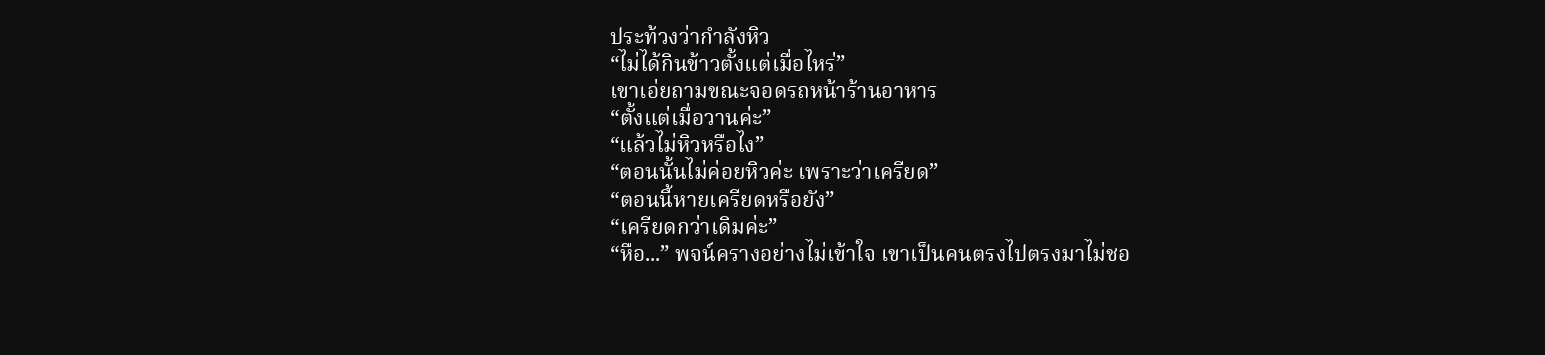ประท้วงว่ากำลังหิว
“ไม่ได้กินข้าวตั้งแต่เมื่อไหร่”
เขาเอ่ยถามขณะจอดรถหน้าร้านอาหาร
“ตั้งแต่เมื่อวานค่ะ”
“แล้วไม่หิวหรือไง”
“ตอนนั้นไม่ค่อยหิวค่ะ เพราะว่าเครียด”
“ตอนนี้หายเครียดหรือยัง”
“เครียดกว่าเดิมค่ะ”
“หือ...” พจน์ครางอย่างไม่เข้าใจ เขาเป็นคนตรงไปตรงมาไม่ชอ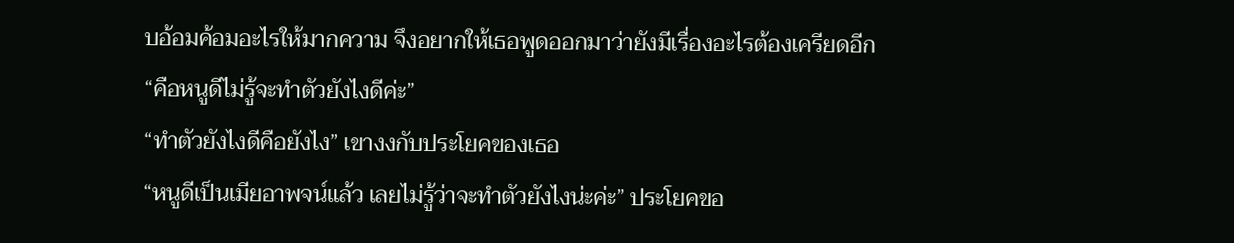บอ้อมค้อมอะไรให้มากความ จึงอยากให้เธอพูดออกมาว่ายังมีเรื่องอะไรต้องเครียดอีก
“คือหนูดีไม่รู้จะทำตัวยังไงดีค่ะ”
“ทำตัวยังไงดีคือยังไง” เขางงกับประโยคของเธอ
“หนูดีเป็นเมียอาพจน์แล้ว เลยไม่รู้ว่าจะทำตัวยังไงน่ะค่ะ” ประโยคขอ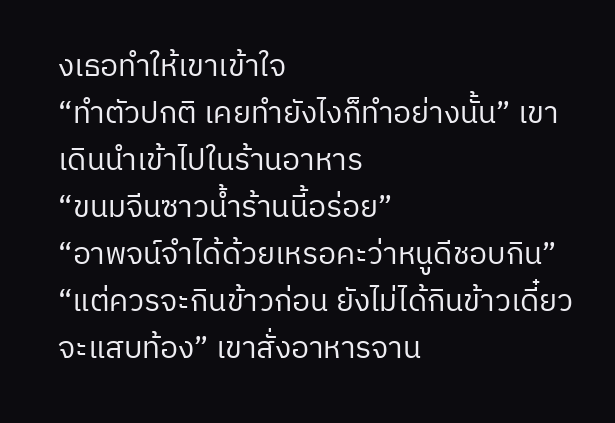งเธอทำให้เขาเข้าใจ
“ทำตัวปกติ เคยทำยังไงก็ทำอย่างนั้น” เขาเดินนำเข้าไปในร้านอาหาร
“ขนมจีนซาวน้ำร้านนี้อร่อย”
“อาพจน์จำได้ด้วยเหรอคะว่าหนูดีชอบกิน”
“แต่ควรจะกินข้าวก่อน ยังไม่ได้กินข้าวเดี๋ยวจะแสบท้อง” เขาสั่งอาหารจาน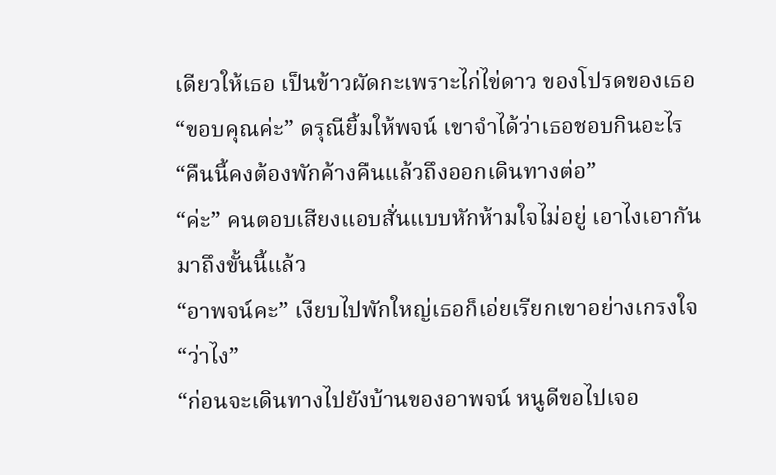เดียวให้เธอ เป็นข้าวผัดกะเพราะไก่ไข่ดาว ของโปรดของเธอ
“ขอบคุณค่ะ” ดรุณียิ้มให้พจน์ เขาจำได้ว่าเธอชอบกินอะไร
“คืนนี้คงต้องพักค้างคืนแล้วถึงออกเดินทางต่อ”
“ค่ะ” คนตอบเสียงแอบสั่นแบบหักห้ามใจไม่อยู่ เอาไงเอากันมาถึงขั้นนี้แล้ว
“อาพจน์คะ” เงียบไปพักใหญ่เธอก็เอ่ยเรียกเขาอย่างเกรงใจ
“ว่าไง”
“ก่อนจะเดินทางไปยังบ้านของอาพจน์ หนูดีขอไปเจอ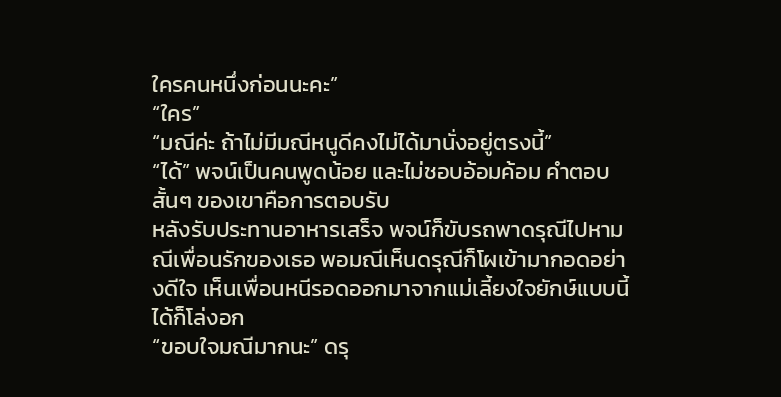ใครคนหนึ่งก่อนนะคะ”
“ใคร”
“มณีค่ะ ถ้าไม่มีมณีหนูดีคงไม่ได้มานั่งอยู่ตรงนี้”
“ได้” พจน์เป็นคนพูดน้อย และไม่ชอบอ้อมค้อม คำตอบสั้นๆ ของเขาคือการตอบรับ
หลังรับประทานอาหารเสร็จ พจน์ก็ขับรถพาดรุณีไปหามณีเพื่อนรักของเธอ พอมณีเห็นดรุณีก็โผเข้ามากอดอย่างดีใจ เห็นเพื่อนหนีรอดออกมาจากแม่เลี้ยงใจยักษ์แบบนี้ได้ก็โล่งอก
“ขอบใจมณีมากนะ” ดรุ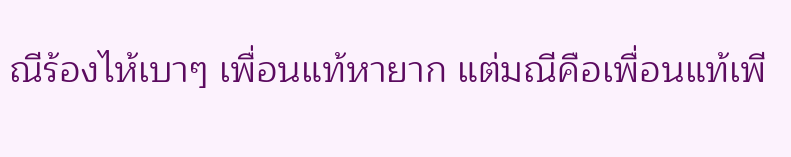ณีร้องไห้เบาๆ เพื่อนแท้หายาก แต่มณีคือเพื่อนแท้เพี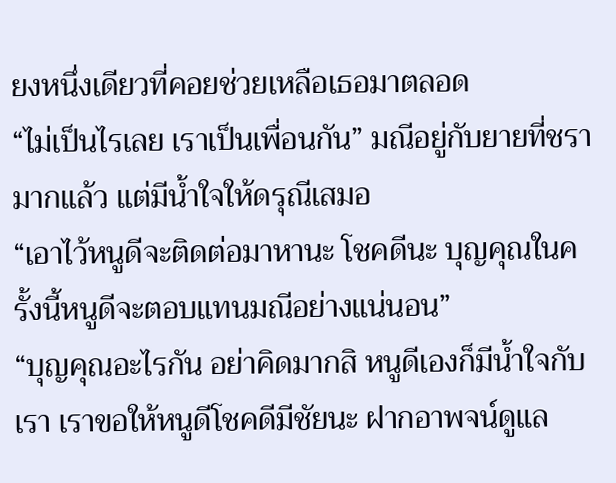ยงหนึ่งเดียวที่คอยช่วยเหลือเธอมาตลอด
“ไม่เป็นไรเลย เราเป็นเพื่อนกัน” มณีอยู่กับยายที่ชรามากแล้ว แต่มีน้ำใจให้ดรุณีเสมอ
“เอาไว้หนูดีจะติดต่อมาหานะ โชคดีนะ บุญคุณในครั้งนี้หนูดีจะตอบแทนมณีอย่างแน่นอน”
“บุญคุณอะไรกัน อย่าคิดมากสิ หนูดีเองก็มีน้ำใจกับเรา เราขอให้หนูดีโชคดีมีชัยนะ ฝากอาพจน์ดูแล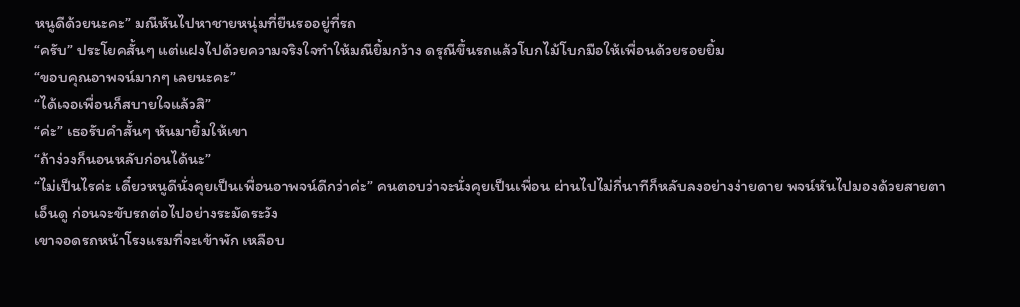หนูดีด้วยนะคะ” มณีหันไปหาชายหนุ่มที่ยืนรออยู่ที่รถ
“ครับ” ประโยคสั้นๆ แต่แฝงไปด้วยความจริงใจทำให้มณียิ้มกว้าง ดรุณีขึ้นรถแล้วโบกไม้โบกมือให้เพื่อนด้วยรอยยิ้ม
“ขอบคุณอาพจน์มากๆ เลยนะคะ”
“ได้เจอเพื่อนก็สบายใจแล้วสิ”
“ค่ะ” เธอรับคำสั้นๆ หันมายิ้มให้เขา
“ถ้าง่วงก็นอนหลับก่อนได้นะ”
“ไม่เป็นไรค่ะ เดี๋ยวหนูดีนั่งคุยเป็นเพื่อนอาพจน์ดีกว่าค่ะ” คนตอบว่าจะนั่งคุยเป็นเพื่อน ผ่านไปไม่กี่นาทีก็หลับลงอย่างง่ายดาย พจน์หันไปมองด้วยสายตาเอ็นดู ก่อนจะขับรถต่อไปอย่างระมัดระวัง
เขาจอดรถหน้าโรงแรมที่จะเข้าพัก เหลือบ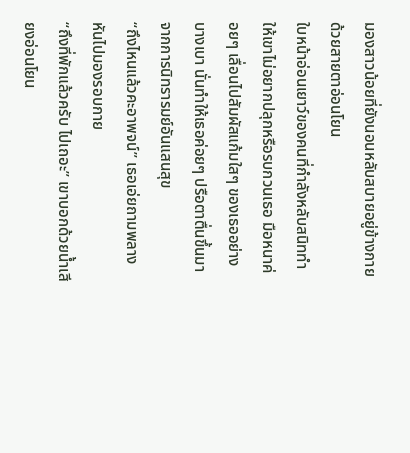มองสาวน้อยที่ยังนอนหลับสบายอยู่ข้างกายด้วยสายตาอ่อนโยน
ใบหน้าอ่อนเยาว์ของคนที่กำลังหลับสนิททำให้เขาไม่อยากปลุกหรือรบกวนเธอ มือหนาค่อยๆ เลื่อนไปสัมผัสแก้มใสๆ ของเธออย่างบางเบา นั่นทำให้เธอค่อยๆ ปรือตาตื่นขึ้นมาจากการนิทรารมย์อันแสนสุข
“ถึงไหนแล้วคะอาพจน์” เธอเอ่ยถามพลางหันไปมองรอบกาย
“ถึงที่พักแล้วครับ ไปเถอะ” เขาบอกด้วยน้ำเสียงอ่อนโยน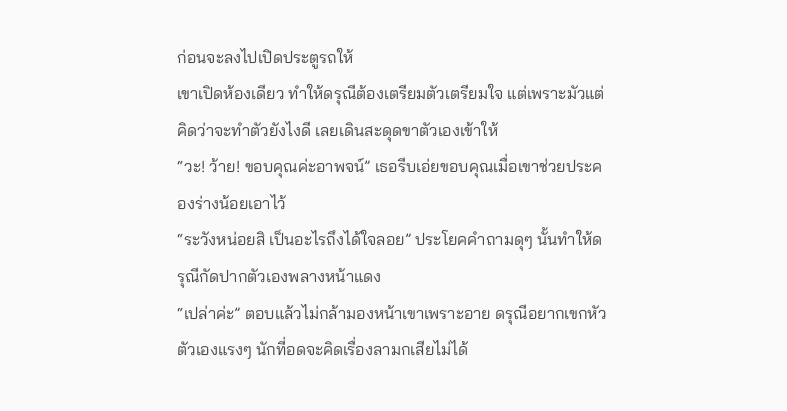ก่อนจะลงไปเปิดประตูรถให้
เขาเปิดห้องเดียว ทำให้ดรุณีต้องเตรียมตัวเตรียมใจ แต่เพราะมัวแต่คิดว่าจะทำตัวยังไงดี เลยเดินสะดุดขาตัวเองเข้าให้
“วะ! ว้าย! ขอบคุณค่ะอาพจน์” เธอรีบเอ่ยขอบคุณเมื่อเขาช่วยประคองร่างน้อยเอาไว้
“ระวังหน่อยสิ เป็นอะไรถึงได้ใจลอย” ประโยคคำถามดุๆ นั้นทำให้ดรุณีกัดปากตัวเองพลางหน้าแดง
“เปล่าค่ะ” ตอบแล้วไม่กล้ามองหน้าเขาเพราะอาย ดรุณีอยากเขกหัวตัวเองแรงๆ นักที่อดจะคิดเรื่องลามกเสียไม่ได้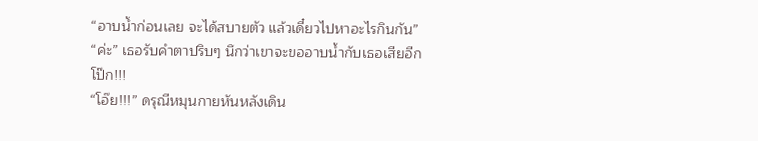“อาบน้ำก่อนเลย จะได้สบายตัว แล้วเดี๋ยวไปหาอะไรกินกัน”
“ค่ะ” เธอรับคำตาปริบๆ นึกว่าเขาจะขออาบน้ำกับเธอเสียอีก
โป๊ก!!!
“โอ๊ย!!!” ดรุณีหมุนกายหันหลังเดิน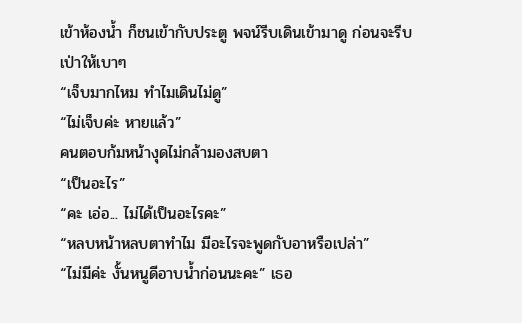เข้าห้องน้ำ ก็ชนเข้ากับประตู พจน์รีบเดินเข้ามาดู ก่อนจะรีบเป่าให้เบาๆ
“เจ็บมากไหม ทำไมเดินไม่ดู”
“ไม่เจ็บค่ะ หายแล้ว”
คนตอบก้มหน้างุดไม่กล้ามองสบตา
“เป็นอะไร”
“คะ เอ่อ... ไม่ได้เป็นอะไรคะ”
“หลบหน้าหลบตาทำไม มีอะไรจะพูดกับอาหรือเปล่า”
“ไม่มีค่ะ งั้นหนูดีอาบน้ำก่อนนะคะ” เธอ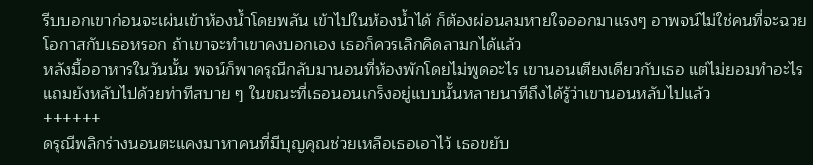รีบบอกเขาก่อนจะเผ่นเข้าห้องน้ำโดยพลัน เข้าไปในห้องน้ำได้ ก็ต้องผ่อนลมหายใจออกมาแรงๆ อาพจน์ไม่ใช่คนที่จะฉวยโอกาสกับเธอหรอก ถ้าเขาจะทำเขาคงบอกเอง เธอก็ควรเลิกคิดลามกได้แล้ว
หลังมื้ออาหารในวันนั้น พจน์ก็พาดรุณีกลับมานอนที่ห้องพักโดยไม่พูดอะไร เขานอนเตียงเดียวกับเธอ แต่ไม่ยอมทำอะไร แถมยังหลับไปด้วยท่าทีสบาย ๆ ในขณะที่เธอนอนเกร็งอยู่แบบนั้นหลายนาทีถึงได้รู้ว่าเขานอนหลับไปแล้ว
++++++
ดรุณีพลิกร่างนอนตะแคงมาหาคนที่มีบุญคุณช่วยเหลือเธอเอาไว้ เธอขยับ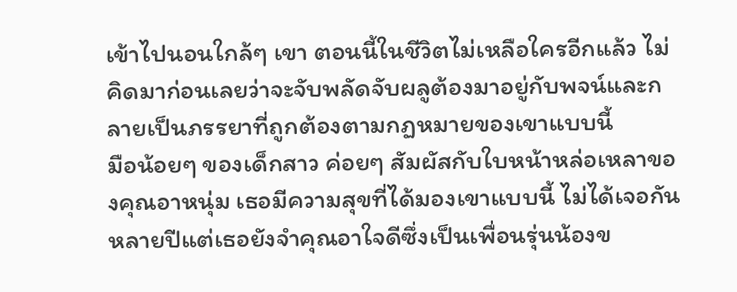เข้าไปนอนใกล้ๆ เขา ตอนนี้ในชีวิตไม่เหลือใครอีกแล้ว ไม่คิดมาก่อนเลยว่าจะจับพลัดจับผลูต้องมาอยู่กับพจน์และกลายเป็นภรรยาที่ถูกต้องตามกฏหมายของเขาแบบนี้
มือน้อยๆ ของเด็กสาว ค่อยๆ สัมผัสกับใบหน้าหล่อเหลาของคุณอาหนุ่ม เธอมีความสุขที่ได้มองเขาแบบนี้ ไม่ได้เจอกันหลายปีแต่เธอยังจำคุณอาใจดีซึ่งเป็นเพื่อนรุ่นน้องข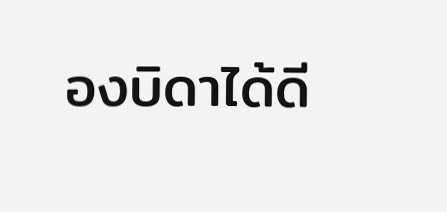องบิดาได้ดี